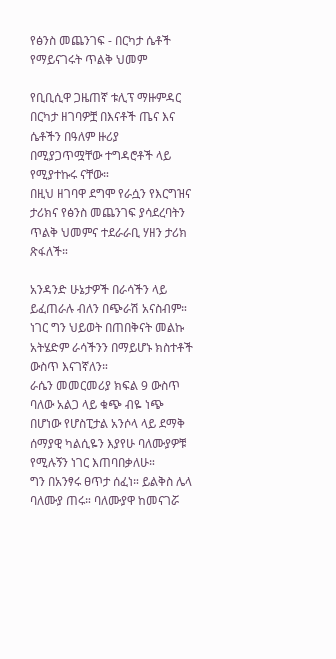የፅንስ መጨንገፍ - በርካታ ሴቶች የማይናገሩት ጥልቅ ህመም

የቢቢሲዋ ጋዜጠኛ ቱሊፕ ማዙምዳር በርካታ ዘገባዎቿ በእናቶች ጤና እና ሴቶችን በዓለም ዙሪያ በሚያጋጥሟቸው ተግዳሮቶች ላይ የሚያተኩሩ ናቸው።
በዚህ ዘገባዋ ደግሞ የራሷን የእርግዝና ታሪክና የፅንስ መጨንገፍ ያሳደረባትን ጥልቅ ህመምና ተደራራቢ ሃዘን ታሪክ ጽፋለች።

አንዳንድ ሁኔታዎች በራሳችን ላይ ይፈጠራሉ ብለን በጭራሽ አናስብም። ነገር ግን ህይወት በጠበቅናት መልኩ አትሄድም ራሳችንን በማይሆኑ ክስተቶች ውስጥ እናገኛለን።
ራሴን መመርመሪያ ክፍል 9 ውስጥ ባለው አልጋ ላይ ቁጭ ብዬ ነጭ በሆነው የሆስፒታል አንሶላ ላይ ደማቅ ሰማያዊ ካልሲዬን እያየሁ ባለሙያዎቹ የሚሉኝን ነገር እጠባበቃለሁ።
ግን በአንፃሩ ፀጥታ ሰፈነ። ይልቅስ ሌላ ባለሙያ ጠሩ። ባለሙያዋ ከመናገሯ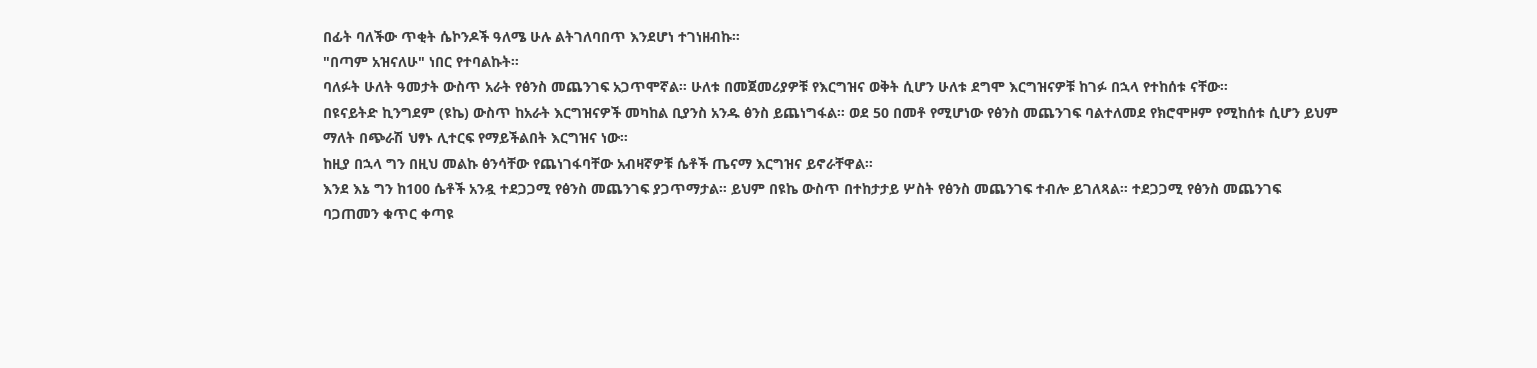በፊት ባለችው ጥቂት ሴኮንዶች ዓለሜ ሁሉ ልትገለባበጥ እንደሆነ ተገነዘብኩ።
"በጣም አዝናለሁ" ነበር የተባልኩት።
ባለፉት ሁለት ዓመታት ውስጥ አራት የፅንስ መጨንገፍ አጋጥሞኛል። ሁለቱ በመጀመሪያዎቹ የእርግዝና ወቅት ሲሆን ሁለቱ ደግሞ እርግዝናዎቹ ከገፉ በኋላ የተከሰቱ ናቸው።
በዩናይትድ ኪንግደም (ዩኬ) ውስጥ ከአራት እርግዝናዎች መካከል ቢያንስ አንዱ ፅንስ ይጨነግፋል። ወደ 50 በመቶ የሚሆነው የፅንስ መጨንገፍ ባልተለመደ የክሮሞዞም የሚከሰቱ ሲሆን ይህም ማለት በጭራሽ ህፃኑ ሊተርፍ የማይችልበት እርግዝና ነው።
ከዚያ በኋላ ግን በዚህ መልኩ ፅንሳቸው የጨነገፋባቸው አብዛኛዎቹ ሴቶች ጤናማ እርግዝና ይኖራቸዋል።
እንደ እኔ ግን ከ100 ሴቶች አንዷ ተደጋጋሚ የፅንስ መጨንገፍ ያጋጥማታል። ይህም በዩኬ ውስጥ በተከታታይ ሦስት የፅንስ መጨንገፍ ተብሎ ይገለጻል። ተደጋጋሚ የፅንስ መጨንገፍ ባጋጠመን ቁጥር ቀጣዩ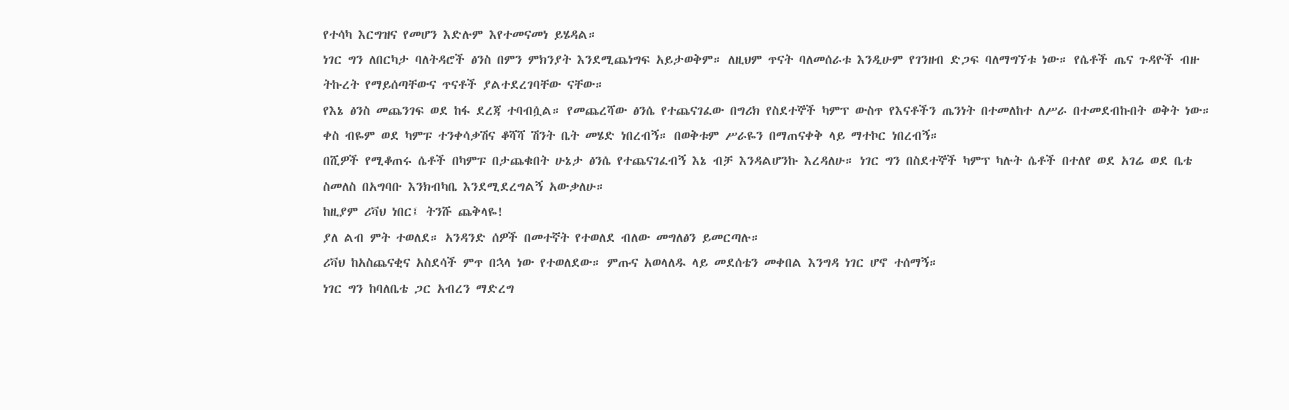የተሳካ እርግዝና የመሆን እድሉም እየተመናመነ ይሄዳል።
ነገር ግን ለበርካታ ባለትዳሮች ፅንስ በምን ምክንያት እንደሚጨነግፍ አይታወቅም። ለዚህም ጥናት ባለመሰራቱ እንዲሁም የገንዘብ ድጋፍ ባለማግኘቱ ነው። የሴቶች ጤና ጉዳዮች ብዙ ትኩረት የማይሰጣቸውና ጥናቶች ያልተደረገባቸው ናቸው።
የእኔ ፅንስ መጨንገፍ ወደ ከፋ ደረጃ ተባብሷል። የመጨረሻው ፅንሴ የተጨናገፈው በግሪክ የስደተኞች ካምፕ ውስጥ የእናቶችን ጤንነት በተመለከተ ለሥራ በተመደብኩበት ወቅት ነው።
ቀስ ብዬም ወደ ካምፑ ተንቀሳቃሽና ቆሻሻ ሽንት ቤት መሄድ ነበረብኝ። በወቅቱም ሥራዬን በማጠናቀቅ ላይ ማተኮር ነበረብኝ።
በሺዎች የሚቆጠሩ ሴቶች በካምፑ በታጨቁበት ሁኔታ ፅንሴ የተጨናገፈብኝ እኔ ብቻ እንዳልሆንኩ እረዳለሁ። ነገር ግን በስደተኞች ካምፕ ካሉት ሴቶች በተለየ ወደ አገሬ ወደ ቤቴ ስመለስ በአግባቡ እንክብካቤ እንደሚደረግልኝ አውቃለሁ።
ከዚያም ሪቫህ ነበር፤ ትንሹ ጨቅላዬ!
ያለ ልብ ምት ተወለደ። አንዳንድ ሰዎች በመተኛት የተወለደ ብለው መግለፅን ይመርጣሉ።
ሪቫህ ከአስጨናቂና አስደሳች ምጥ በኋላ ነው የተወለደው። ምጡና አወላለዱ ላይ መደሰቴን መቀበል እንግዳ ነገር ሆኖ ተሰማኝ።
ነገር ግን ከባለቤቴ ጋር አብረን ማድረግ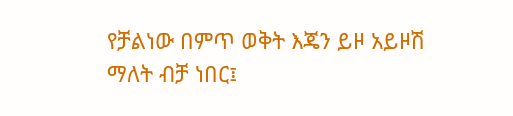የቻልነው በምጥ ወቅት እጄን ይዞ አይዞሽ ማለት ብቻ ነበር፤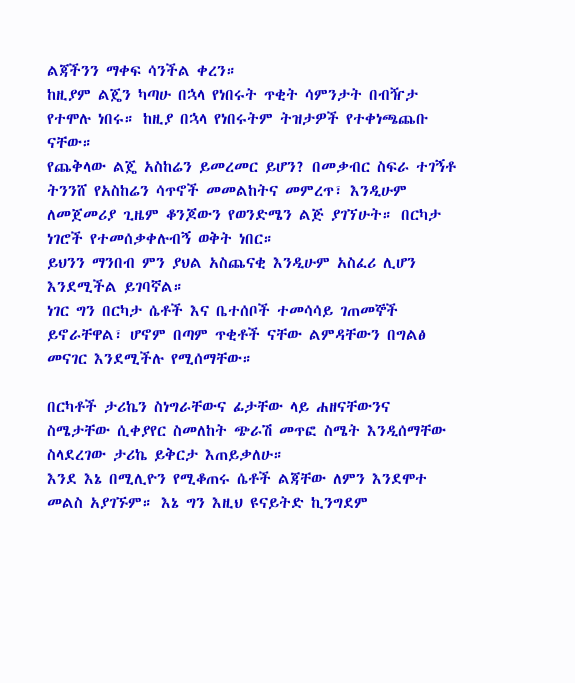ልጃችንን ማቀፍ ሳንችል ቀረን።
ከዚያም ልጄን ካጣሁ በኋላ የነበሩት ጥቂት ሳምንታት በብዥታ የተሞሉ ነበሩ። ከዚያ በኋላ የነበሩትም ትዝታዎች የተቀነጫጨቡ ናቸው።
የጨቅላው ልጄ አስከሬን ይመረመር ይሆን? በመቃብር ስፍራ ተገኝቶ ትንንሸ የአስከሬን ሳጥኖች መመልከትና መምረጥ፣ እንዲሁም ለመጀመሪያ ጊዜም ቆንጆውን የወንድሜን ልጅ ያገኘሁት። በርካታ ነገሮች የተመሰቃቀሉብኝ ወቅት ነበር።
ይህንን ማንበብ ምን ያህል አስጨናቂ እንዲሁም አስፈሪ ሊሆን እንደሚችል ይገባኛል።
ነገር ግን በርካታ ሴቶች እና ቤተሰቦች ተመሳሳይ ገጠመኞች ይኖራቸዋል፣ ሆኖም በጣም ጥቂቶች ናቸው ልምዳቸውን በግልፅ መናገር እንደሚችሉ የሚሰማቸው።

በርካቶች ታሪኬን ስነግራቸውና ፊታቸው ላይ ሐዘናቸውንና ስሜታቸው ሲቀያየር ስመለከት ጭራሽ መጥፎ ስሜት እንዲሰማቸው ስላደረገው ታሪኬ ይቅርታ እጠይቃለሁ።
እንደ እኔ በሚሊዮን የሚቆጠሩ ሴቶች ልጃቸው ለምን እንደሞተ መልስ አያገኙም። እኔ ግን እዚህ ዩናይትድ ኪንግደም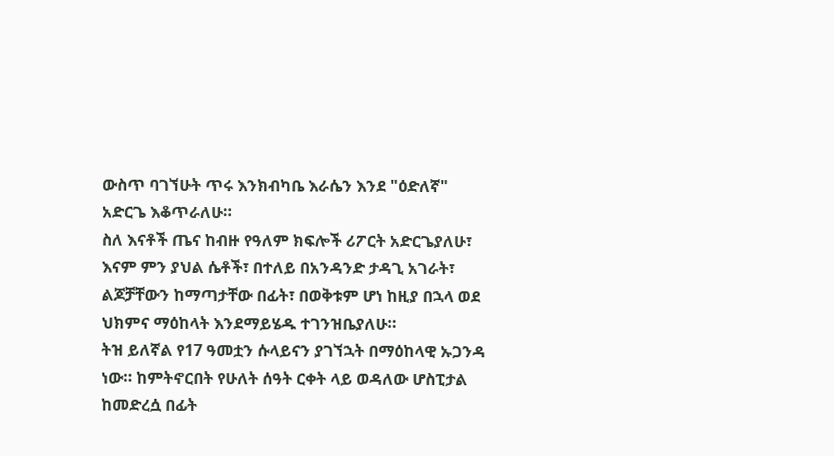ውስጥ ባገኘሁት ጥሩ እንክብካቤ እራሴን እንደ "ዕድለኛ" አድርጌ እቆጥራለሁ።
ስለ እናቶች ጤና ከብዙ የዓለም ክፍሎች ሪፖርት አድርጌያለሁ፣ እናም ምን ያህል ሴቶች፣ በተለይ በአንዳንድ ታዳጊ አገራት፣ ልጆቻቸውን ከማጣታቸው በፊት፣ በወቅቱም ሆነ ከዚያ በኋላ ወደ ህክምና ማዕከላት እንደማይሄዱ ተገንዝቤያለሁ።
ትዝ ይለኛል የ17 ዓመቷን ሱላይናን ያገኘኋት በማዕከላዊ ኡጋንዳ ነው። ከምትኖርበት የሁለት ሰዓት ርቀት ላይ ወዳለው ሆስፒታል ከመድረሷ በፊት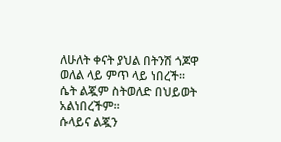ለሁለት ቀናት ያህል በትንሽ ጎጆዋ ወለል ላይ ምጥ ላይ ነበረች። ሴት ልጇም ስትወለድ በህይወት አልነበረችም።
ሱላይና ልጇን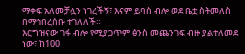ማቀፍ አለመቻሏን ነገረችኝ፣ እናም ይባስ ብሎ ወደ ቤቷ ስትመለስ በማኅበረሰቡ ተገለለች።
እርግዝናው ገፋ ብሎ የሚያጋጥም ፅንስ መጨንገፍ ብዙ ያልተለመደ ነው፣ ከ100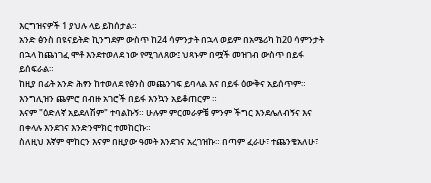እርግዝናዎች 1 ያህሉ ላይ ይከሰታል።
አንድ ፅንስ በዩናይትድ ኪንግደም ውስጥ ከ24 ሳምንታት በኋላ ወይም በአሜሪካ ከ20 ሳምንታት በኋላ ከጨነገፈ ሞቶ እንደተወለደ ነው የሚገለጸው፤ ህጻኑም በሟች መዝገብ ውስጥ በይፋ ይሰፍራል።
ከዚያ በፊት አንድ ሕፃን ከተወለደ የፅንስ መጨንገፍ ይባላል እና በይፋ ዕውቅና አይሰጥም። እንግሊዝን ጨምሮ በብዙ አገሮች በይፋ እንኳን አይቆጠርም ።
እናም "ዕድለኛ አይደለሽም" ተባልኩኝ። ሁሉም ምርመራዎቼ ምንም ችግር እንደሌለብኝና እና በቀላሉ እንደገና እንድንሞክር ተመከርኩ።
ስለዚህ እኛም ሞከርን እናም በዚያው ዓመት እንደገና አረገዝኩ። በጣም ፈራሁ፣ ተጨንቄአለሁ፣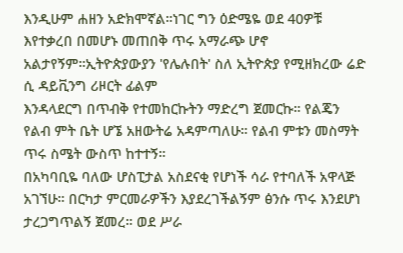እንዲሁም ሐዘን አድክሞኛል።ነገር ግን ዕድሜዬ ወደ 40ዎቹ እየተቃረበ በመሆኑ መጠበቅ ጥሩ አማራጭ ሆኖ አልታየኝም።ኢትዮጵያውያን 'የሌሉበት' ስለ ኢትዮጵያ የሚዘክረው ሬድ ሲ ዳይቪንግ ሪዞርት ፊልም
እንዳላደርግ በጥብቅ የተመከርኩትን ማድረግ ጀመርኩ። የልጄን የልብ ምት ቤት ሆኜ አዘውትሬ አዳምጣለሁ። የልብ ምቱን መስማት ጥሩ ስሜት ውስጥ ከተተኝ።
በአካባቢዬ ባለው ሆስፒታል አስደናቂ የሆነች ሳራ የተባለች አዋላጅ አገኘሁ። በርካታ ምርመራዎችን እያደረገችልኝም ፅንሱ ጥሩ እንደሆነ ታረጋግጥልኝ ጀመረ። ወደ ሥራ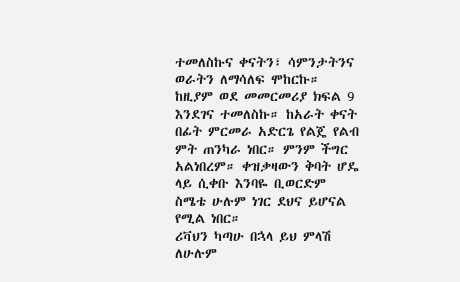ተመለስኩና ቀናትን፣ ሳምንታትንና ወራትን ለማሳለፍ ሞከርኩ።
ከዚያም ወደ መመርመሪያ ክፍል 9 እንደገና ተመለስኩ። ከአራት ቀናት በፊት ምርመራ አድርጌ የልጄ የልብ ምት ጠንካራ ነበር። ምንም ችግር አልነበረም። ቀዝቃዛውን ቅባት ሆዴ ላይ ሲቀቡ እንባዬ ቢወርድም ስሜቴ ሁሉም ነገር ደህና ይሆናል የሚል ነበር።
ሪቫህን ካጣሁ በኋላ ይህ ምላሽ ለሁሉም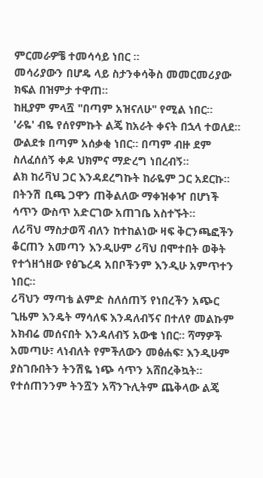ምርመራዎቼ ተመሳሳይ ነበር ።
መሳሪያውን በሆዴ ላይ ስታንቀሳቅስ መመርመሪያው ክፍል በዝምታ ተዋጠ።
ከዚያም ምላሿ "በጣም አዝናለሁ" የሚል ነበር።
'ራዬ' ብዬ የሰየምኩት ልጄ ከአራት ቀናት በኋላ ተወለደ። ውልደቱ በጣም አሰቃቂ ነበር። በጣም ብዙ ደም ስለፈሰሰኝ ቀዶ ህክምና ማድረግ ነበረብኝ።
ልክ ከሪቫህ ጋር እንዳደረግኩት ከራዬም ጋር አደርኩ። በትንሽ ቢጫ ጋዋን ጠቅልለው ማቀዝቀዣ በሆነች ሳጥን ውስጥ አድርገው አጠገቤ አስተኙት።
ለሪቫህ ማስታወሻ ብለን ከተከልነው ዛፍ ቅርንጫፎችን ቆርጠን አመጣን እንዲሁም ሪቫህ በሞተበት ወቅት የተጎዘጎዘው የፅጌረዳ አበቦችንም እንዲሁ አምጥተን ነበር።
ሪቫህን ማጣቴ ልምድ ስለሰጠኝ የነበረችን አጭር ጊዜም እንዴት ማሳለፍ እንዳለብኝና በተለየ መልኩም አክብሬ መሰናበት እንዳለብኝ አውቄ ነበር። ሻማዎች አመጣሁ፣ ላነብለት የምችለውን መፅሐፍ፣ እንዲሁም ያስገቡበትን ትንሽዬ ነጭ ሳጥን አሸበረቅኳት። የተሰጠንንም ትንሿን አሻንጉሊትም ጨቅላው ልጄ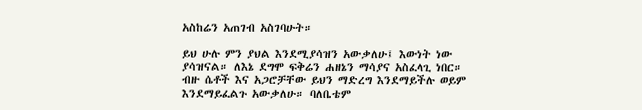አስከሬን አጠገብ አስገባሁት።

ይህ ሁሉ ምን ያህል እንደሚያሳዝን አውቃለሁ፤ እውነት ነው ያሳዝናል። ለእኔ ደግሞ ፍቅሬን ሐዘኔን ማሳያና አስፈላጊ ነበር።
ብዙ ሴቶች እና አጋሮቻቸው ይህን ማድረግ እንደማይችሉ ወይም እንደማይፈልጉ አውቃለሁ። ባለቤቴም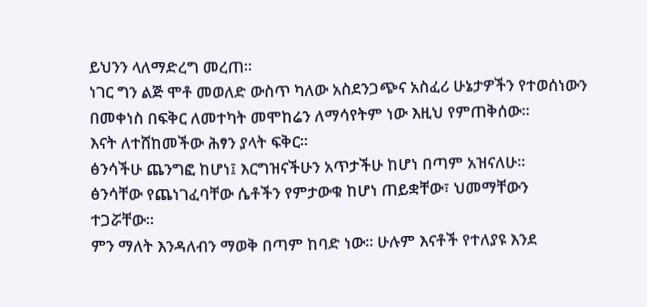ይህንን ላለማድረግ መረጠ።
ነገር ግን ልጅ ሞቶ መወለድ ውስጥ ካለው አስደንጋጭና አስፈሪ ሁኔታዎችን የተወሰነውን በመቀነስ በፍቅር ለመተካት መሞከሬን ለማሳየትም ነው እዚህ የምጠቅሰው።
እናት ለተሸከመችው ሕፃን ያላት ፍቅር።
ፅንሳችሁ ጨንግፎ ከሆነ፤ እርግዝናችሁን አጥታችሁ ከሆነ በጣም አዝናለሁ።
ፅንሳቸው የጨነገፈባቸው ሴቶችን የምታውቁ ከሆነ ጠይቋቸው፣ ህመማቸውን ተጋሯቸው።
ምን ማለት እንዳለብን ማወቅ በጣም ከባድ ነው። ሁሉም እናቶች የተለያዩ እንደ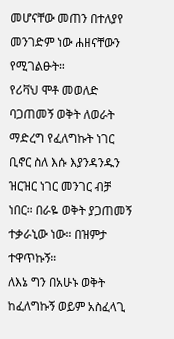መሆናቸው መጠን በተለያየ መንገድም ነው ሐዘናቸውን የሚገልፁት።
የሪቫህ ሞቶ መወለድ ባጋጠመኝ ወቅት ለወራት ማድረግ የፈለግኩት ነገር ቢኖር ስለ እሱ እያንዳንዱን ዝርዝር ነገር መንገር ብቻ ነበር። በራዬ ወቅት ያጋጠመኝ ተቃራኒው ነው። በዝምታ ተዋጥኩኝ።
ለእኔ ግን በአሁኑ ወቅት ከፈለግኩኝ ወይም አስፈላጊ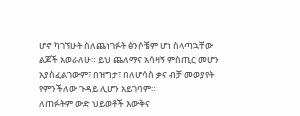ሆኖ ካገኘሁት ስለጨነገፉት ፅንሶቼም ሆነ ስላጣኋቸው ልጆች አወራለሁ። ይህ ጨለማና አሳዛኝ ምስጢር መሆን አያስፈልገውም፣ በዝግታ፣ በለሆሳስ ቃና ብቻ መወያየት የምንችለው ጉዳይ ሊሆን አይገባም።
ለጠፉትም ውድ ህይወቶች እውቅና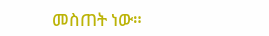መስጠት ነው።